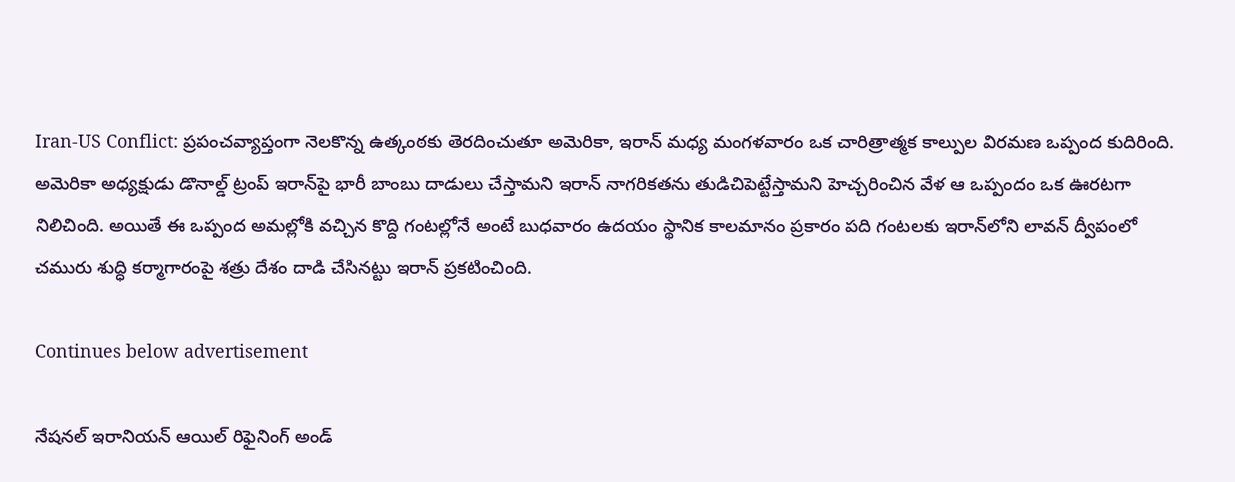Iran-US Conflict: ప్రపంచవ్యాప్తంగా నెలకొన్న ఉత్కంఠకు తెరదించుతూ అమెరికా, ఇరాన్ మధ్య మంగళవారం ఒక చారిత్రాత్మక కాల్పుల విరమణ ఒప్పంద కుదిరింది. అమెరికా అధ్యక్షుడు డొనాల్డ్ ట్రంప్‌ ఇరాన్‌పై భారీ బాంబు దాడులు చేస్తామని ఇరాన్ నాగరికతను తుడిచిపెట్టేస్తామని హెచ్చరించిన వేళ ఆ ఒప్పందం ఒక ఊరటగా నిలిచింది. అయితే ఈ ఒప్పంద అమల్లోకి వచ్చిన కొద్ది గంటల్లోనే అంటే బుధవారం ఉదయం స్థానిక కాలమానం ప్రకారం పది గంటలకు ఇరాన్‌లోని లావన్ ద్వీపంలో చమురు శుద్ధి కర్మాగారంపై శత్రు దేశం దాడి చేసినట్టు ఇరాన్ ప్రకటించింది.

Continues below advertisement

నేషనల్ ఇరానియన్ ఆయిల్ రిఫైనింగ్ అండ్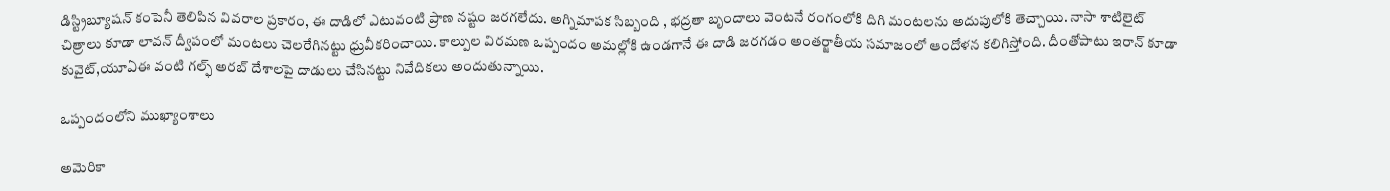డిస్ట్రిబ్యూషన్ కంపెనీ తెలిపిన వివరాల ప్రకారం, ఈ దాడిలో ఎటువంటి ప్రాణ నష్టం జరగలేదు. అగ్నిమాపక సిబ్బంది , భద్రతా బృందాలు వెంటనే రంగంలోకి దిగి మంటలను అదుపులోకి తెచ్చాయి. నాసా శాటిలైట్ చిత్రాలు కూడా లావన్ ద్వీపంలో మంటలు చెలరేగినట్టు ధ్రువీకరించాయి. కాల్పుల విరమణ ఒప్పందం అమల్లోకి ఉండగానే ఈ దాడి జరగడం అంతర్జాతీయ సమాజంలో ఆందోళన కలిగిస్తోంది. దీంతోపాటు ఇరాన్ కూడా కువైట్,యూఏఈ వంటి గల్ఫ్ అరబ్‌ దేశాలపై దాడులు చేసినట్టు నివేదికలు అందుతున్నాయి.

ఒప్పందంలోని ముఖ్యాంశాలు

అమెరికా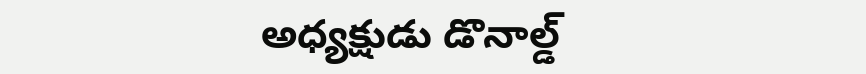అధ్యక్షుడు డొనాల్డ్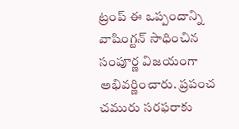ట్రంప్‌ ఈ ఒప్పందాన్ని వాషింగ్టన్‌ సాధించిన సంపూర్ణ విజయంగా అభివర్ణించారు. ప్రపంచ చమురు సరఫరాకు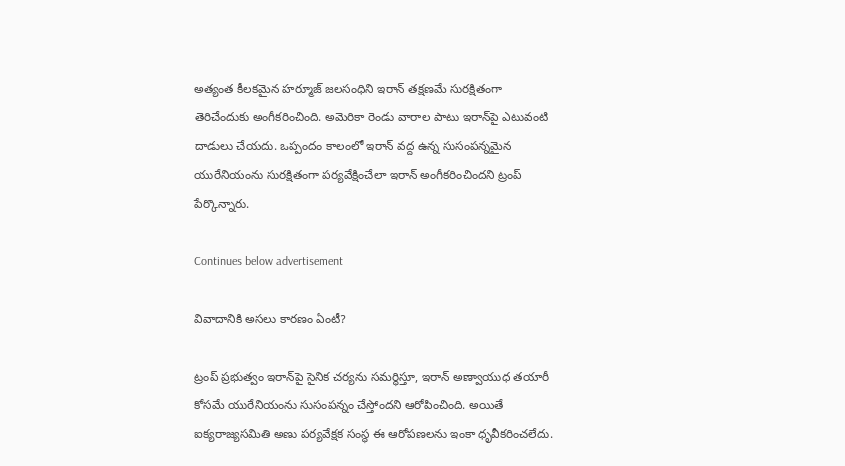అత్యంత కీలకమైన హర్మూజ్ జలసంధిని ఇరాన్ తక్షణమే సురక్షితంగా తెరిచేందుకు అంగీకరించింది. అమెరికా రెండు వారాల పాటు ఇరాన్‌పై ఎటువంటి దాడులు చేయదు. ఒప్పందం కాలంలో ఇరాన్ వద్ద ఉన్న సుసంపన్నమైన యురేనియంను సురక్షితంగా పర్యవేక్షించేలా ఇరాన్ అంగీకరించిందని ట్రంప్ పేర్కొన్నారు.

Continues below advertisement

వివాదానికి అసలు కారణం ఏంటీ?

ట్రంప్ ప్రభుత్వం ఇరాన్‌పై సైనిక చర్యను సమర్థిస్తూ, ఇరాన్‌ అణ్వాయుధ తయారీ కోసమే యురేనియంను సుసంపన్నం చేస్తోందని ఆరోపించింది. అయితే ఐక్యరాజ్యసమితి అణు పర్యవేక్షక సంస్థ ఈ ఆరోపణలను ఇంకా ధృవీకరించలేదు.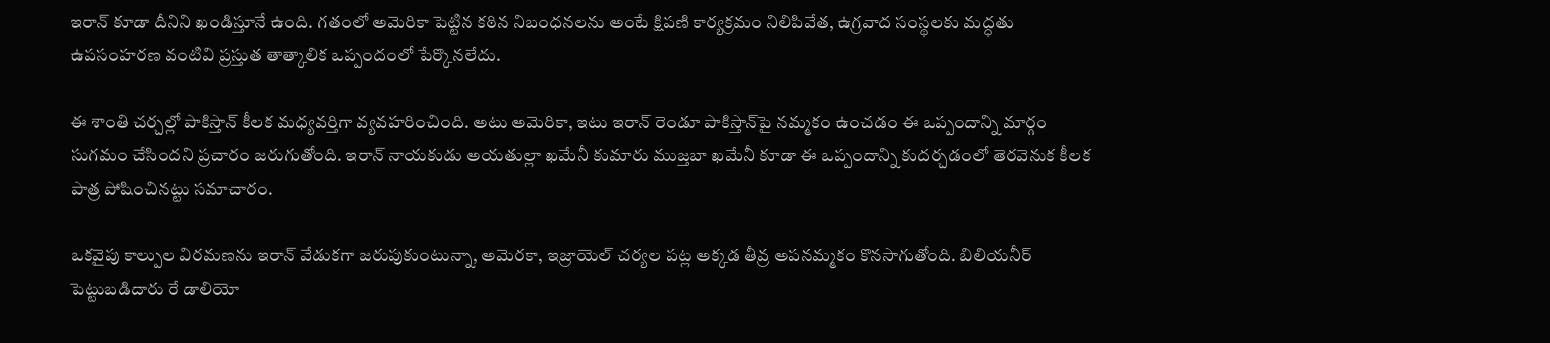ఇరాన్ కూడా దీనిని ఖండిస్తూనే ఉంది. గతంలో అమెరికా పెట్టిన కఠిన నిబంధనలను అంటే క్షిపణి కార్యక్రమం నిలిపివేత, ఉగ్రవాద సంస్థలకు మద్ధతు ఉపసంహరణ వంటివి ప్రస్తుత తాత్కాలిక ఒప్పందంలో పేర్కొనలేదు.

ఈ శాంతి చర్చల్లో పాకిస్తాన్ కీలక మధ్యవర్తిగా వ్యవహరించింది. అటు అమెరికా, ఇటు ఇరాన్ రెండూ పాకిస్తాన్‌పై నమ్మకం ఉంచడం ఈ ఒప్పందాన్ని మార్గం సుగమం చేసిందని ప్రచారం జరుగుతోంది. ఇరాన్ నాయకుడు అయతుల్లా ఖమేనీ కుమారు ముజ్తబా ఖమేనీ కూడా ఈ ఒప్పందాన్ని కుదర్చడంలో తెరవెనుక కీలక పాత్ర పోషించినట్టు సమాచారం.

ఒకవైపు కాల్పుల విరమణను ఇరాన్ వేడుకగా జరుపుకుంటున్నా, అమెరకా, ఇజ్రాయెల్ చర్యల పట్ల అక్కడ తీవ్ర అపనమ్మకం కొనసాగుతోంది. బిలియనీర్ పెట్టుబడిదారు రే డాలియో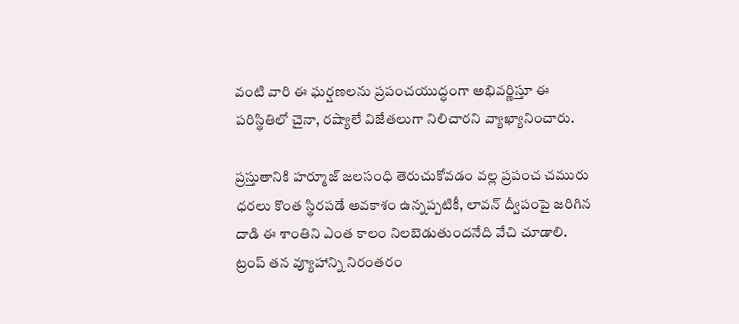వంటి వారి ఈ ఘర్షణలను ప్రపంచయుద్ధంగా అభివర్ణిస్తూ ఈ పరిస్థితిలో చైనా, రష్యాలే విజేతలుగా నిలిచారని వ్యాఖ్యానించారు.

ప్రస్తుతానికి హర్మూజ్ జలసంధి తెరుచుకోవడం వల్ల ప్రపంచ చమురు ధరలు కొంత స్థిరపడే అవకాశం ఉన్నప్పటికీ, లావన్ ద్వీపంపై జరిగిన దాడి ఈ శాంతిని ఎంత కాలం నిలబెడుతుందనేది వేచి చూడాలి. ట్రంప్‌ తన వ్యూహాన్ని నిరంతరం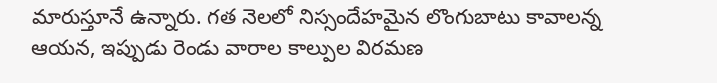మారుస్తూనే ఉన్నారు. గత నెలలో నిస్సందేహమైన లొంగుబాటు కావాలన్న ఆయన, ఇప్పుడు రెండు వారాల కాల్పుల విరమణ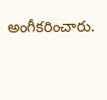అంగీకరించారు.